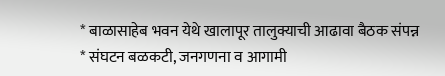* बाळासाहेब भवन येथे खालापूर तालुक्याची आढावा बैठक संपन्न
* संघटन बळकटी, जनगणना व आगामी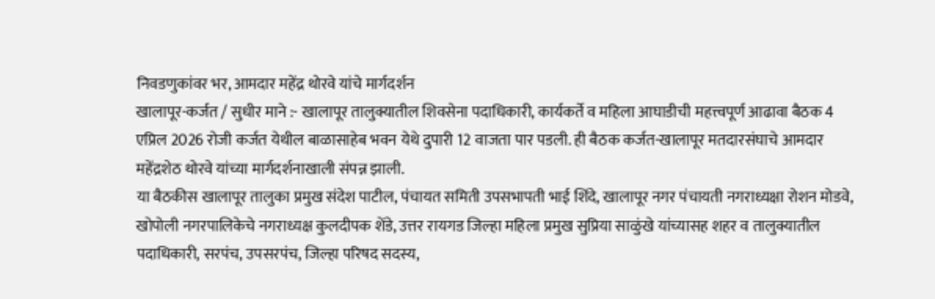निवडणुकांवर भर, आमदार महेंद्र थोरवे यांचे मार्गदर्शन
खालापूर-कर्जत / सुधीर माने :- खालापूर तालुक्यातील शिवसेना पदाधिकारी, कार्यकर्ते व महिला आघाडीची महत्त्वपूर्ण आढावा बैठक 4 एप्रिल 2026 रोजी कर्जत येथील बाळासाहेब भवन येथे दुपारी 12 वाजता पार पडली. ही बैठक कर्जत-खालापूर मतदारसंघाचे आमदार महेंद्रशेठ थोरवे यांच्या मार्गदर्शनाखाली संपन्न झाली.
या बैठकीस खालापूर तालुका प्रमुख संदेश पाटील, पंचायत समिती उपसभापती भाई शिंदे, खालापूर नगर पंचायती नगराध्यक्षा रोशन मोडवे, खोपोली नगरपालिकेचे नगराध्यक्ष कुलदीपक शेंडे, उत्तर रायगड जिल्हा महिला प्रमुख सुप्रिया साळुंखे यांच्यासह शहर व तालुक्यातील पदाधिकारी, सरपंच, उपसरपंच, जिल्हा परिषद सदस्य,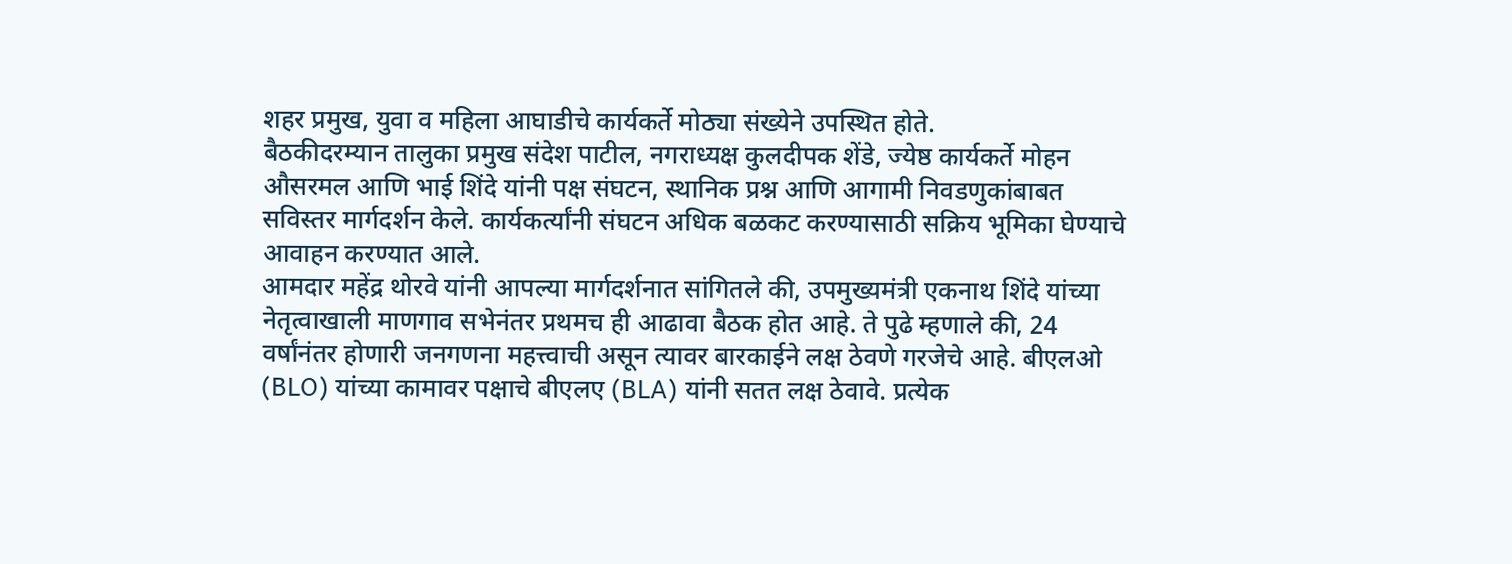शहर प्रमुख, युवा व महिला आघाडीचे कार्यकर्ते मोठ्या संख्येने उपस्थित होते.
बैठकीदरम्यान तालुका प्रमुख संदेश पाटील, नगराध्यक्ष कुलदीपक शेंडे, ज्येष्ठ कार्यकर्ते मोहन औसरमल आणि भाई शिंदे यांनी पक्ष संघटन, स्थानिक प्रश्न आणि आगामी निवडणुकांबाबत सविस्तर मार्गदर्शन केले. कार्यकर्त्यांनी संघटन अधिक बळकट करण्यासाठी सक्रिय भूमिका घेण्याचे आवाहन करण्यात आले.
आमदार महेंद्र थोरवे यांनी आपल्या मार्गदर्शनात सांगितले की, उपमुख्यमंत्री एकनाथ शिंदे यांच्या नेतृत्वाखाली माणगाव सभेनंतर प्रथमच ही आढावा बैठक होत आहे. ते पुढे म्हणाले की, 24 वर्षांनंतर होणारी जनगणना महत्त्वाची असून त्यावर बारकाईने लक्ष ठेवणे गरजेचे आहे. बीएलओ (BLO) यांच्या कामावर पक्षाचे बीएलए (BLA) यांनी सतत लक्ष ठेवावे. प्रत्येक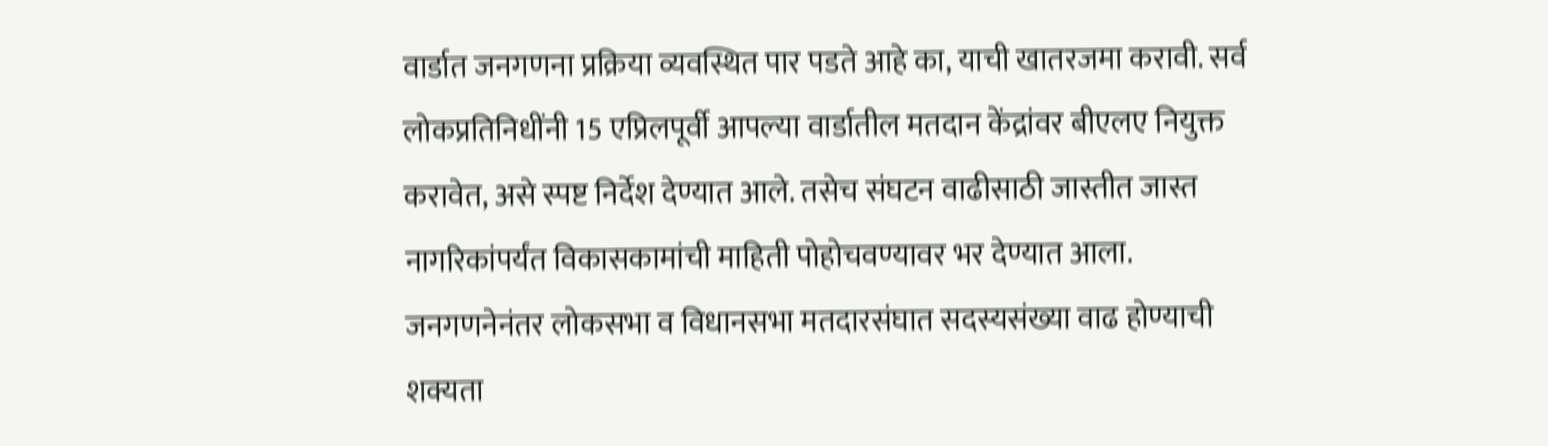वार्डात जनगणना प्रक्रिया व्यवस्थित पार पडते आहे का, याची खातरजमा करावी. सर्व लोकप्रतिनिधींनी 15 एप्रिलपूर्वी आपल्या वार्डातील मतदान केंद्रांवर बीएलए नियुक्त करावेत, असे स्पष्ट निर्देश देण्यात आले. तसेच संघटन वाढीसाठी जास्तीत जास्त नागरिकांपर्यंत विकासकामांची माहिती पोहोचवण्यावर भर देण्यात आला.
जनगणनेनंतर लोकसभा व विधानसभा मतदारसंघात सदस्यसंख्या वाढ होण्याची शक्यता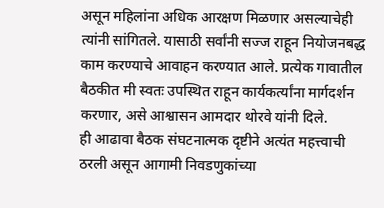असून महिलांना अधिक आरक्षण मिळणार असल्याचेही त्यांनी सांगितले. यासाठी सर्वांनी सज्ज राहून नियोजनबद्ध काम करण्याचे आवाहन करण्यात आले. प्रत्येक गावातील बैठकीत मी स्वतः उपस्थित राहून कार्यकर्त्यांना मार्गदर्शन करणार, असे आश्वासन आमदार थोरवे यांनी दिले.
ही आढावा बैठक संघटनात्मक दृष्टीने अत्यंत महत्त्वाची ठरली असून आगामी निवडणुकांच्या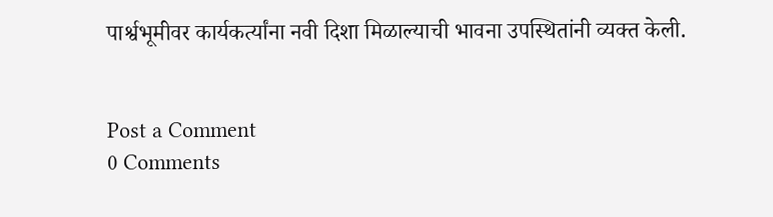पार्श्वभूमीवर कार्यकर्त्यांना नवी दिशा मिळाल्याची भावना उपस्थितांनी व्यक्त केली.


Post a Comment
0 Comments